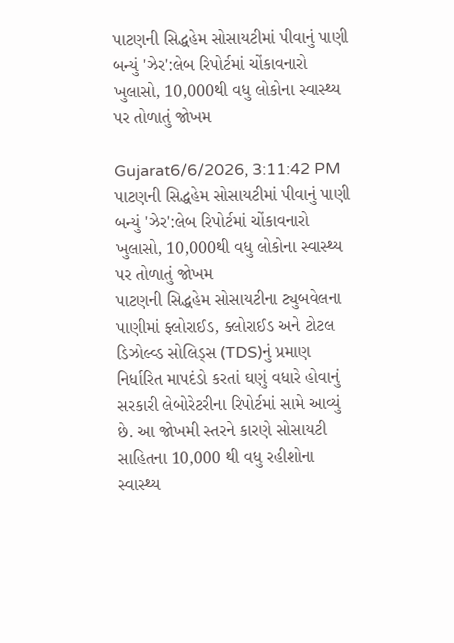પાટણની સિદ્ધહેમ સોસાયટીમાં પીવાનું પાણી બન્યું 'ઝેર':લેબ રિપોર્ટમાં ચોંકાવનારો ખુલાસો, 10,000થી વધુ લોકોના સ્વાસ્થ્ય પર તોળાતું જોખમ

Gujarat6/6/2026, 3:11:42 PM
પાટણની સિદ્ધહેમ સોસાયટીમાં પીવાનું પાણી બન્યું 'ઝેર':લેબ રિપોર્ટમાં ચોંકાવનારો ખુલાસો, 10,000થી વધુ લોકોના સ્વાસ્થ્ય પર તોળાતું જોખમ
પાટણની સિદ્ધહેમ સોસાયટીના ટ્યુબવેલના પાણીમાં ફ્લોરાઈડ, ક્લોરાઈડ અને ટોટલ ડિઝોલ્વ્ડ સોલિડ્સ (TDS)નું પ્રમાણ નિર્ધારિત માપદંડો કરતાં ઘણું વધારે હોવાનું સરકારી લેબોરેટરીના રિપોર્ટમાં સામે આવ્યું છે. આ જોખમી સ્તરને કારણે સોસાયટી સાહિતના 10,000 થી વધુ રહીશોના સ્વાસ્થ્ય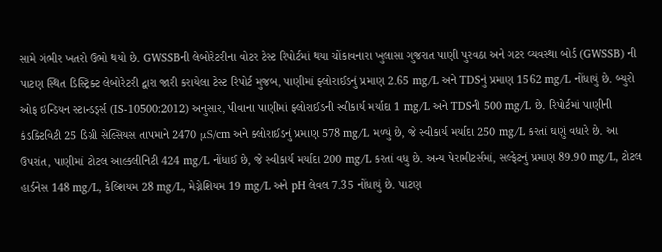સામે ગંભીર ખતરો ઉભો થયો છે. GWSSBની લેબોરેટરીના વોટર ટેસ્ટ રિપોર્ટમાં થયા ચોંકાવનારા ખુલાસા ગુજરાત પાણી પુરવઠા અને ગટર વ્યવસ્થા બોર્ડ (GWSSB) ની પાટણ સ્થિત ડિસ્ટ્રિક્ટ લેબોરેટરી દ્વારા જારી કરાયેલા ટેસ્ટ રિપોર્ટ મુજબ, પાણીમાં ફ્લોરાઈડનું પ્રમાણ 2.65 mg/L અને TDSનું પ્રમાણ 1562 mg/L નોંધાયું છે. બ્યુરો ઓફ ઇન્ડિયન સ્ટાન્ડર્ડ્સ (IS-10500:2012) અનુસાર, પીવાના પાણીમાં ફ્લોરાઈડની સ્વીકાર્ય મર્યાદા 1 mg/L અને TDSની 500 mg/L છે. રિપોર્ટમાં પાણીની કંડક્ટિવિટી 25 ડિગ્રી સેલ્સિયસ તાપમાને 2470 μS/cm અને ક્લોરાઈડનું પ્રમાણ 578 mg/L મળ્યું છે, જે સ્વીકાર્ય મર્યાદા 250 mg/L કરતાં ઘણું વધારે છે. આ ઉપરાંત, પાણીમાં ટોટલ આલ્કલીનિટી 424 mg/L નોંધાઈ છે, જે સ્વીકાર્ય મર્યાદા 200 mg/L કરતાં વધુ છે. અન્ય પેરામીટર્સમાં, સલ્ફેટનું પ્રમાણ 89.90 mg/L, ટોટલ હાર્ડનેસ 148 mg/L, કેલ્શિયમ 28 mg/L, મેગ્નેશિયમ 19 mg/L અને pH લેવલ 7.35 નોંધાયું છે. પાટણ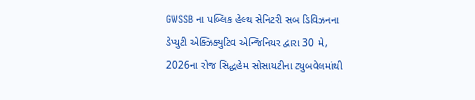GWSSB ના પબ્લિક હેલ્થ સેનિટરી સબ ડિવિઝનના ડેપ્યુટી એક્ઝિક્યુટિવ એન્જિનિયર દ્વારા 30 મે, 2026ના રોજ સિદ્ધહેમ સોસાયટીના ટ્યુબવેલમાંથી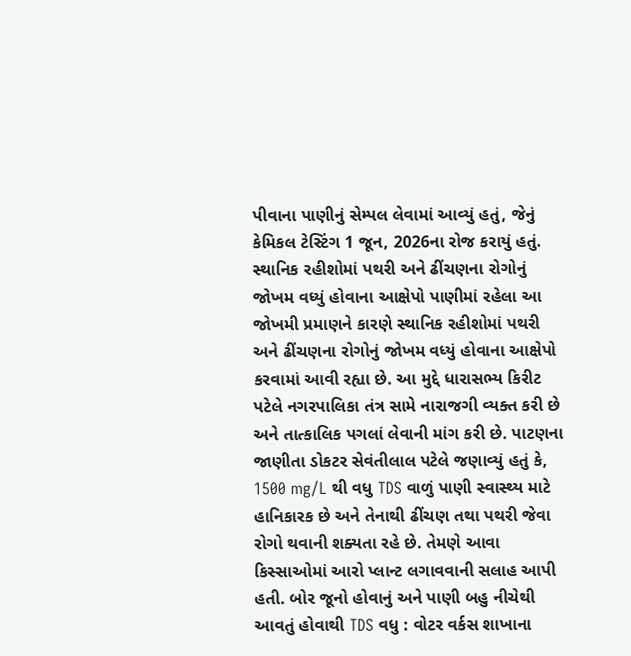પીવાના પાણીનું સેમ્પલ લેવામાં આવ્યું હતું, જેનું કેમિકલ ટેસ્ટિંગ 1 જૂન, 2026ના રોજ કરાયું હતું. સ્થાનિક રહીશોમાં પથરી અને ઢીંચણના રોગોનું જોખમ વધ્યું હોવાના આક્ષેપો પાણીમાં રહેલા આ જોખમી પ્રમાણને કારણે સ્થાનિક રહીશોમાં પથરી અને ઢીંચણના રોગોનું જોખમ વધ્યું હોવાના આક્ષેપો કરવામાં આવી રહ્યા છે. આ મુદ્દે ધારાસભ્ય કિરીટ પટેલે નગરપાલિકા તંત્ર સામે નારાજગી વ્યક્ત કરી છે અને તાત્કાલિક પગલાં લેવાની માંગ કરી છે. પાટણના જાણીતા ડોકટર સેવંતીલાલ પટેલે જણાવ્યું હતું કે, 1500 mg/L થી વધુ TDS વાળું પાણી સ્વાસ્થ્ય માટે હાનિકારક છે અને તેનાથી ઢીંચણ તથા પથરી જેવા રોગો થવાની શક્યતા રહે છે. તેમણે આવા કિસ્સાઓમાં આરો પ્લાન્ટ લગાવવાની સલાહ આપી હતી. બોર જૂનો હોવાનું અને પાણી બહુ નીચેથી આવતું હોવાથી TDS વધુ : વોટર વર્કસ શાખાના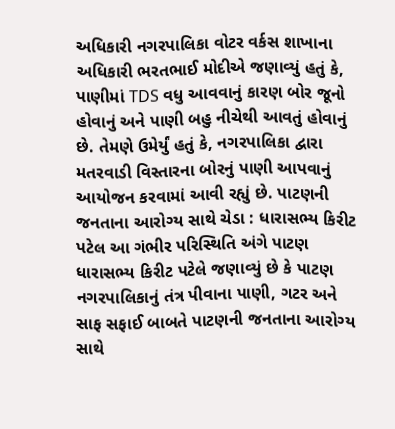અધિકારી નગરપાલિકા વોટર વર્કસ શાખાના અધિકારી ભરતભાઈ મોદીએ જણાવ્યું હતું કે, પાણીમાં TDS વધુ આવવાનું કારણ બોર જૂનો હોવાનું અને પાણી બહુ નીચેથી આવતું હોવાનું છે. તેમણે ઉમેર્યું હતું કે, નગરપાલિકા દ્વારા મતરવાડી વિસ્તારના બોરનું પાણી આપવાનું આયોજન કરવામાં આવી રહ્યું છે. પાટણની જનતાના આરોગ્ય સાથે ચેડા : ધારાસભ્ય કિરીટ પટેલ આ ગંભીર પરિસ્થિતિ અંગે પાટણ ધારાસભ્ય કિરીટ પટેલે જણાવ્યું છે કે પાટણ નગરપાલિકાનું તંત્ર પીવાના પાણી, ગટર અને સાફ સફાઈ બાબતે પાટણની જનતાના આરોગ્ય સાથે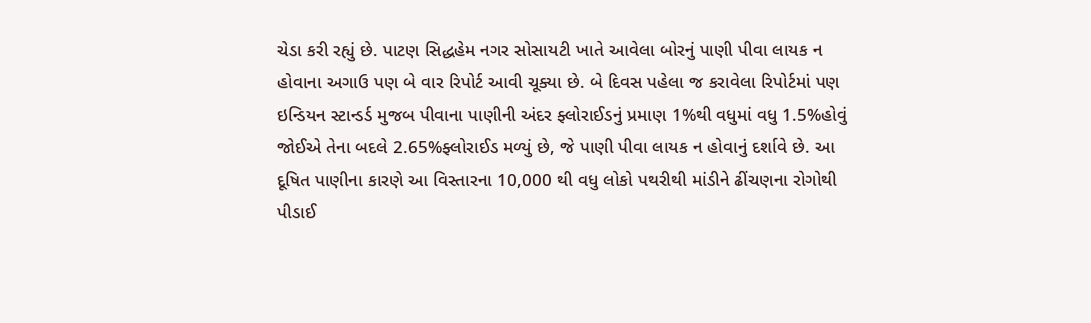ચેડા કરી રહ્યું છે. પાટણ સિદ્ધહેમ નગર સોસાયટી ખાતે આવેલા બોરનું પાણી પીવા લાયક ન હોવાના અગાઉ પણ બે વાર રિપોર્ટ આવી ચૂક્યા છે. બે દિવસ પહેલા જ કરાવેલા રિપોર્ટમાં પણ ઇન્ડિયન સ્ટાન્ડર્ડ મુજબ પીવાના પાણીની અંદર ફ્લોરાઈડનું પ્રમાણ 1%થી વધુમાં વધુ 1.5%હોવું જોઈએ તેના બદલે 2.65%ફ્લોરાઈડ મળ્યું છે, જે પાણી પીવા લાયક ન હોવાનું દર્શાવે છે. આ દૂષિત પાણીના કારણે આ વિસ્તારના 10,000 થી વધુ લોકો પથરીથી માંડીને ઢીંચણના રોગોથી પીડાઈ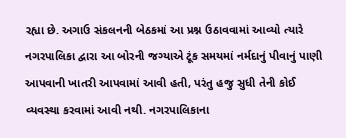રહ્યા છે. અગાઉ સંકલનની બેઠકમાં આ પ્રશ્ન ઉઠાવવામાં આવ્યો ત્યારે નગરપાલિકા દ્વારા આ બોરની જગ્યાએ ટૂંક સમયમાં નર્મદાનું પીવાનું પાણી આપવાની ખાતરી આપવામાં આવી હતી, પરંતુ હજુ સુધી તેની કોઈ વ્યવસ્થા કરવામાં આવી નથી. નગરપાલિકાના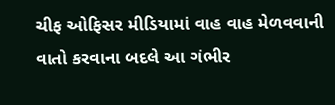ચીફ ઓફિસર મીડિયામાં વાહ વાહ મેળવવાની વાતો કરવાના બદલે આ ગંભીર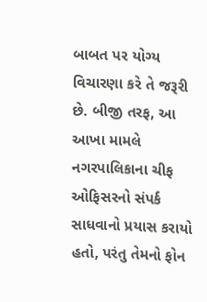બાબત પર યોગ્ય વિચારણા કરે તે જરૂરી છે. બીજી તરફ, આ આખા મામલે નગરપાલિકાના ચીફ ઓફિસરનો સંપર્ક સાધવાનો પ્રયાસ કરાયો હતો, પરંતુ તેમનો ફોન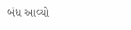બંધ આવ્યો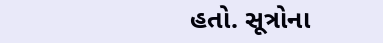હતો. સૂત્રોના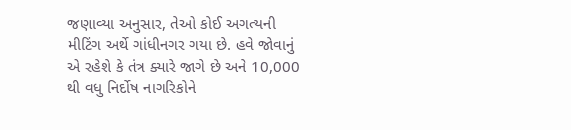જણાવ્યા અનુસાર, તેઓ કોઈ અગત્યની મીટિંગ અર્થે ગાંધીનગર ગયા છે. હવે જોવાનું એ રહેશે કે તંત્ર ક્યારે જાગે છે અને 10,000 થી વધુ નિર્દોષ નાગરિકોને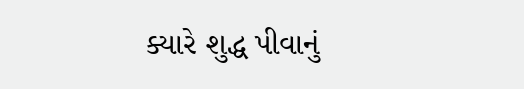ક્યારે શુદ્ધ પીવાનું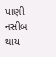પાણી નસીબ થાય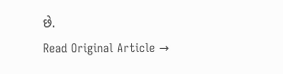છે.
Read Original Article →